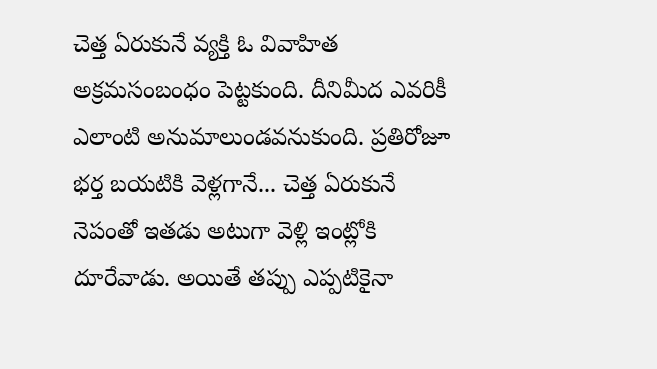చెత్త ఏరుకునే వ్యక్తి ఓ వివాహిత అక్రమసంబంధం పెట్టకుంది. దీనిమీద ఎవరికీ ఎలాంటి అనుమాలుండవనుకుంది. ప్రతిరోజూ భర్త బయటికి వెళ్లగానే... చెత్త ఏరుకునే నెపంతో ఇతడు అటుగా వెళ్లి ఇంట్లోకి దూరేవాడు. అయితే తప్పు ఎప్పటికైనా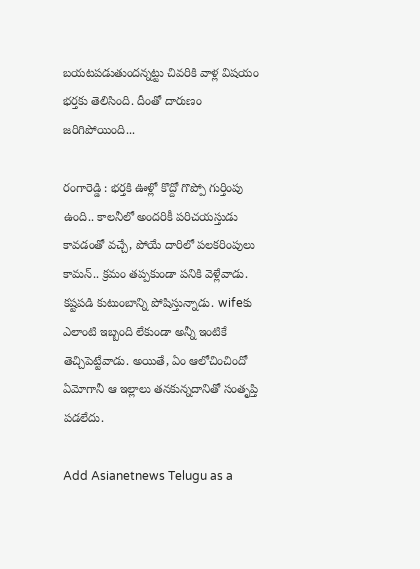బయటపడుతుందన్నట్టు చివరికి వాళ్ల విషయం భర్తకు తెలిసింది. దీంతో దారుణం జరిగిపోయింది...

రంగారెడ్డి : భర్తకి ఊళ్లో కొద్దో గొప్పో గుర్తింపు ఉంది.. కాలనీలో అందరికీ పరిచయస్తుడు కావడంతో వచ్చే, పోయే దారిలో పలకరింపులు కామన్.. క్రమం తప్పకుండా పనికి వెళ్లేవాడు. కష్టపడి కుటుంబాన్ని పోషిస్తున్నాడు. wifeకు ఎలాంటి ఇబ్బంది లేకుండా అన్నీ ఇంటికే తెచ్చిపెట్టేవాడు. అయితే, ఏం ఆలోచించిందో ఏమోగానీ ఆ ఇల్లాలు తనకున్నదానితో సంతృప్తి పడలేదు.

Add Asianetnews Telugu as a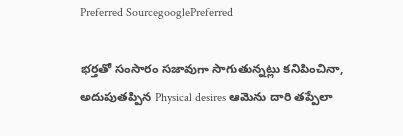Preferred SourcegooglePreferred

భర్తతో సంసారం సజావుగా సాగుతున్నట్లు కనిపించినా, అదుపుతప్పిన Physical desires ఆమెను దారి తప్పేలా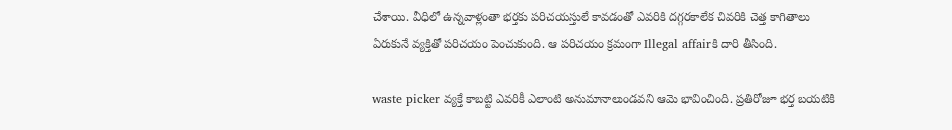చేశాయి. వీధిలో ఉన్నవాళ్లంతా భర్తకు పరిచయస్తులే కావడంతో ఎవరికి దగ్గరకాలేక చివరికి చెత్త కాగితాలు ఏరుకునే వ్యక్తితో పరిచయం పెంచుకుంది. ఆ పరిచయం క్రమంగా Illegal affairకి దారి తీసింది.

waste picker వ్యక్తే కాబట్టి ఎవరికీ ఎలాంటి అనుమానాలుండవని ఆమె భావించింది. ప్రతిరోజూ భర్త బయటికి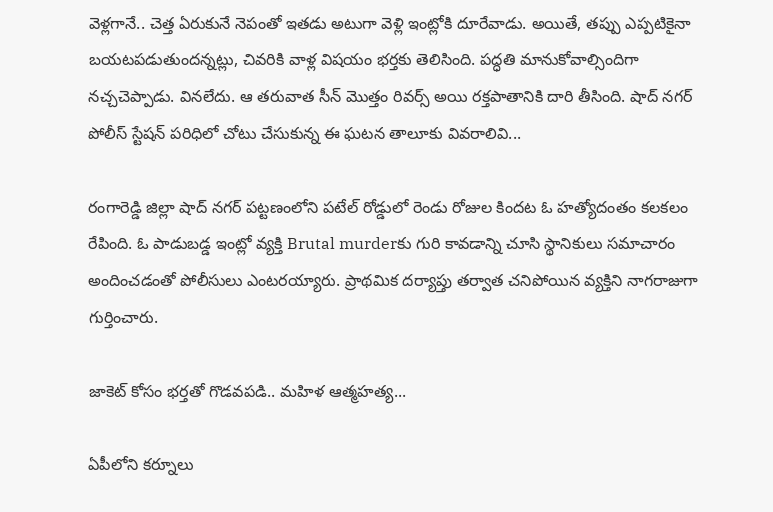వెళ్లగానే.. చెత్త ఏరుకునే నెపంతో ఇతడు అటుగా వెళ్లి ఇంట్లోకి దూరేవాడు. అయితే, తప్పు ఎప్పటికైనా బయటపడుతుందన్నట్లు, చివరికి వాళ్ల విషయం భర్తకు తెలిసింది. పద్ధతి మానుకోవాల్సిందిగా నచ్చచెప్పాడు. వినలేదు. ఆ తరువాత సీన్ మొత్తం రివర్స్ అయి రక్తపాతానికి దారి తీసింది. షాద్ నగర్ పోలీస్ స్టేషన్ పరిధిలో చోటు చేసుకున్న ఈ ఘటన తాలూకు వివరాలివి...

రంగారెడ్డి జిల్లా షాద్ నగర్ పట్టణంలోని పటేల్ రోడ్డులో రెండు రోజుల కిందట ఓ హత్యోదంతం కలకలం రేపింది. ఓ పాడుబడ్డ ఇంట్లో వ్యక్తి Brutal murderకు గురి కావడాన్ని చూసి స్థానికులు సమాచారం అందించడంతో పోలీసులు ఎంటరయ్యారు. ప్రాథమిక దర్యాప్తు తర్వాత చనిపోయిన వ్యక్తిని నాగరాజుగా గుర్తించారు.

జాకెట్ కోసం భర్తతో గొడవపడి.. మహిళ ఆత్మహత్య...

ఏపీలోని కర్నూలు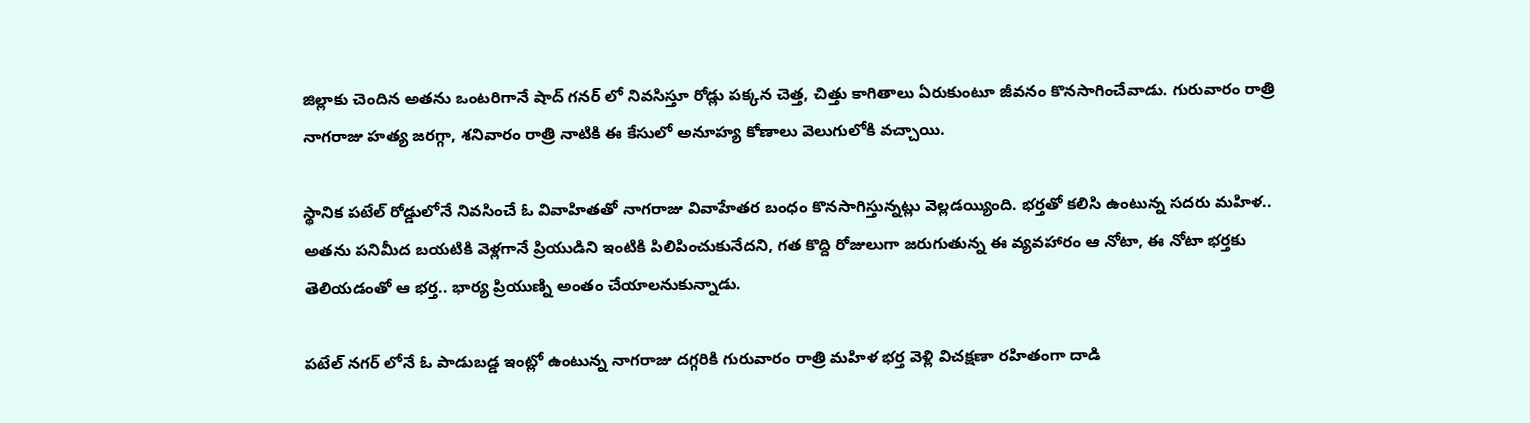జిల్లాకు చెందిన అతను ఒంటరిగానే షాద్ గనర్ లో నివసిస్తూ రోడ్లు పక్కన చెత్త, చిత్తు కాగితాలు ఏరుకుంటూ జీవనం కొనసాగించేవాడు. గురువారం రాత్రి నాగరాజు హత్య జరగ్గా, శనివారం రాత్రి నాటికి ఈ కేసులో అనూహ్య కోణాలు వెలుగులోకి వచ్చాయి.

స్థానిక పటేల్ రోడ్డులోనే నివసించే ఓ వివాహితతో నాగరాజు వివాహేతర బంధం కొనసాగిస్తున్నట్లు వెల్లడయ్యింది. భర్తతో కలిసి ఉంటున్న సదరు మహిళ.. అతను పనిమీద బయటికి వెళ్లగానే ప్రియుడిని ఇంటికి పిలిపించుకునేదని, గత కొద్ది రోజులుగా జరుగుతున్న ఈ వ్యవహారం ఆ నోటా, ఈ నోటా భర్తకు తెలియడంతో ఆ భర్త.. భార్య ప్రియుణ్ని అంతం చేయాలనుకున్నాడు.

పటేల్ నగర్ లోనే ఓ పాడుబడ్డ ఇంట్లో ఉంటున్న నాగరాజు దగ్గరికి గురువారం రాత్రి మహిళ భర్త వెళ్లి విచక్షణా రహితంగా దాడి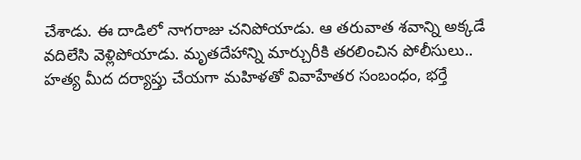చేశాడు. ఈ దాడిలో నాగరాజు చనిపోయాడు. ఆ తరువాత శవాన్ని అక్కడే వదిలేసి వెళ్లిపోయాడు. మృతదేహాన్ని మార్చురీకి తరలించిన పోలీసులు.. హత్య మీద దర్యాప్తు చేయగా మహిళతో వివాహేతర సంబంధం, భర్తే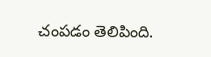చంపడం తెలిపింది.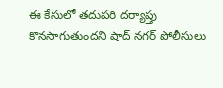ఈ కేసులో తదుపరి దర్యాప్తు కొనసాగుతుందని షాద్ నగర్ పోలీసులు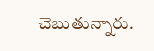చెబుతున్నారు.